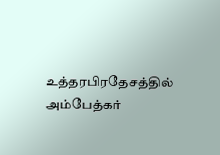உத்தரபிரதேசத்தில் அம்பேத்கர்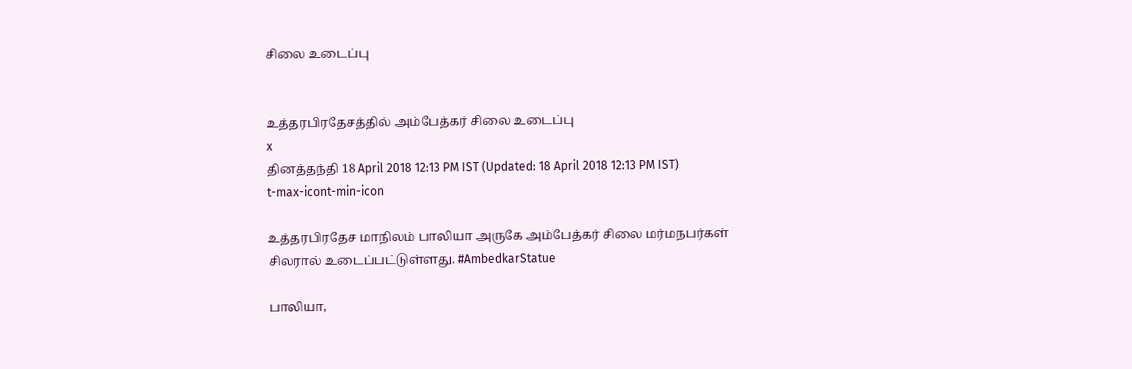சிலை உடைப்பு


உத்தரபிரதேசத்தில் அம்பேத்கர் சிலை உடைப்பு
x
தினத்தந்தி 18 April 2018 12:13 PM IST (Updated: 18 April 2018 12:13 PM IST)
t-max-icont-min-icon

உத்தரபிரதேச மாநிலம் பாலியா அருகே அம்பேத்கர் சிலை மர்மநபர்கள் சிலரால் உடைப்பட்டுள்ளது. #AmbedkarStatue

பாலியா,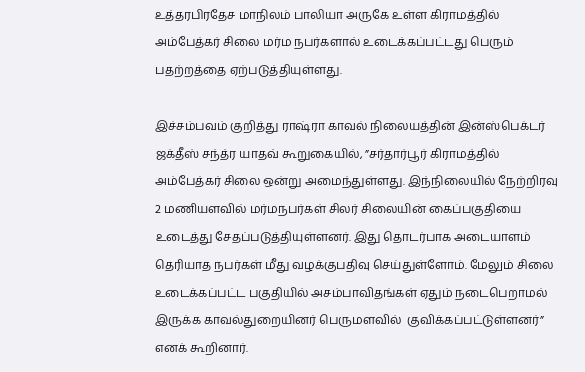உத்தரபிரதேச மாநிலம் பாலியா அருகே உள்ள கிராமத்தில் அம்பேத்கர் சிலை மர்ம நபர்களால் உடைக்கப்பட்டது பெரும் பதற்றத்தை ஏற்படுத்தியுள்ளது.

இச்சம்பவம் குறித்து ராஷ்ரா காவல் நிலையத்தின் இன்ஸ்பெக்டர் ஜக்தீஸ் சந்த்ர யாதவ் கூறுகையில், ”சர்தார்பூர் கிராமத்தில் அம்பேத்கர் சிலை ஒன்று அமைந்துள்ளது. இந்நிலையில் நேற்றிரவு 2 மணியளவில் மர்மநபர்கள் சிலர் சிலையின் கைப்பகுதியை உடைத்து சேதப்படுத்தியுள்ளனர். இது தொடர்பாக அடையாளம் தெரியாத நபர்கள் மீது வழக்குபதிவு செய்துள்ளோம். மேலும் சிலை உடைக்கப்பட்ட பகுதியில் அசம்பாவிதங்கள் ஏதும் நடைபெறாமல் இருக்க காவல்துறையினர் பெருமளவில்  குவிக்கப்பட்டுள்ளனர்” எனக் கூறினார்.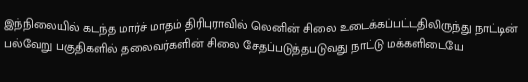இந்நிலையில் கடந்த மார்ச் மாதம் திரிபுராவில் லெனின் சிலை உடைக்கப்பட்டதிலிருந்து நாட்டின் பல்வேறு பகுதிகளில் தலைவர்களின் சிலை சேதப்படுத்தபடுவது நாட்டு மக்களிடையே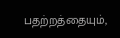பதற்றத்தையும்,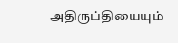அதிருப்தியையும்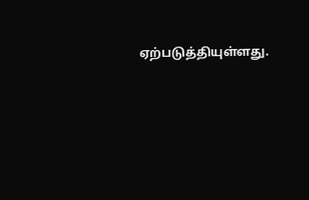ஏற்படுத்தியுள்ளது.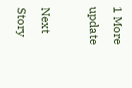1 More update

Next Story